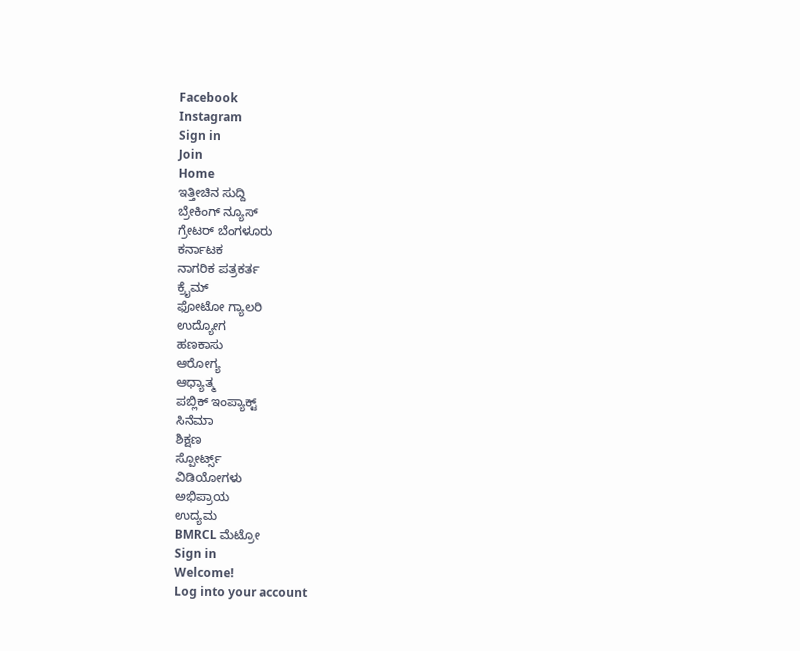Facebook
Instagram
Sign in
Join
Home
ಇತ್ತೀಚಿನ ಸುದ್ದಿ
ಬ್ರೇಕಿಂಗ್ ನ್ಯೂಸ್
ಗ್ರೇಟರ್ ಬೆಂಗಳೂರು
ಕರ್ನಾಟಕ
ನಾಗರಿಕ ಪತ್ರಕರ್ತ
ಕ್ರೈಮ್
ಫೋಟೋ ಗ್ಯಾಲರಿ
ಉದ್ಯೋಗ
ಹಣಕಾಸು
ಆರೋಗ್ಯ
ಆಧ್ಯಾತ್ಮ
ಪಬ್ಲಿಕ್ ಇಂಪ್ಯಾಕ್ಟ್
ಸಿನೆಮಾ
ಶಿಕ್ಷಣ
ಸ್ಪೋರ್ಟ್ಸ್
ವಿಡಿಯೋಗಳು
ಅಭಿಪ್ರಾಯ
ಉದ್ಯಮ
BMRCL ಮೆಟ್ರೋ
Sign in
Welcome!
Log into your account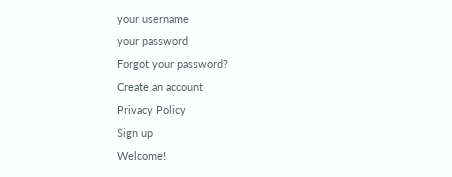your username
your password
Forgot your password?
Create an account
Privacy Policy
Sign up
Welcome!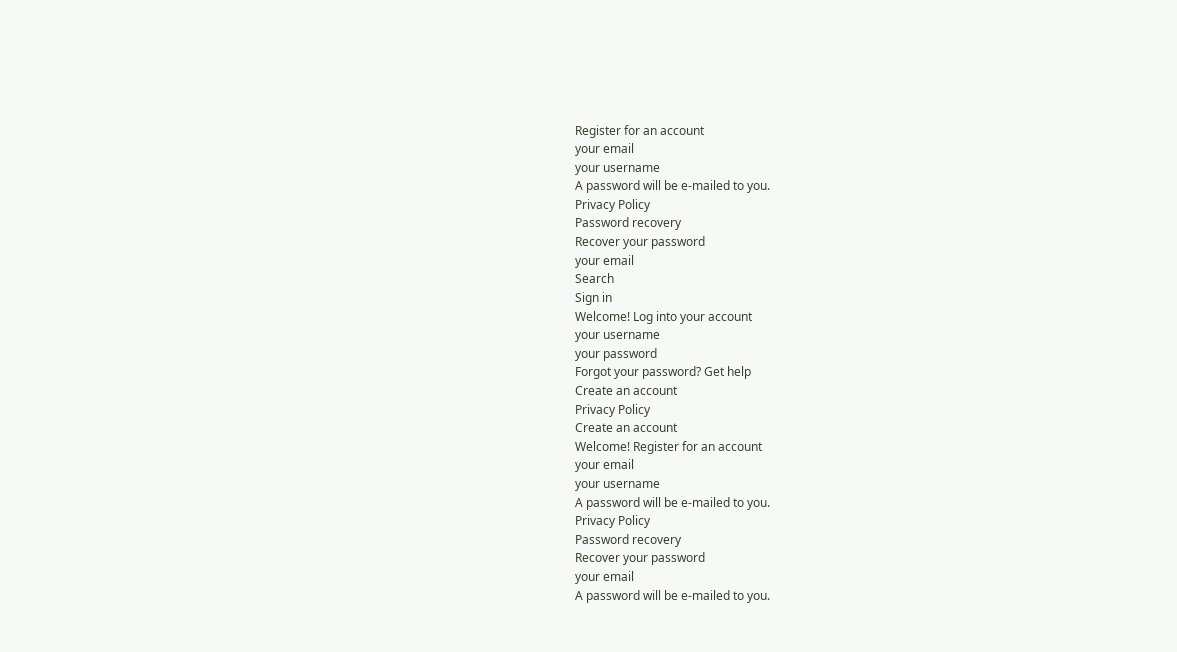Register for an account
your email
your username
A password will be e-mailed to you.
Privacy Policy
Password recovery
Recover your password
your email
Search
Sign in
Welcome! Log into your account
your username
your password
Forgot your password? Get help
Create an account
Privacy Policy
Create an account
Welcome! Register for an account
your email
your username
A password will be e-mailed to you.
Privacy Policy
Password recovery
Recover your password
your email
A password will be e-mailed to you.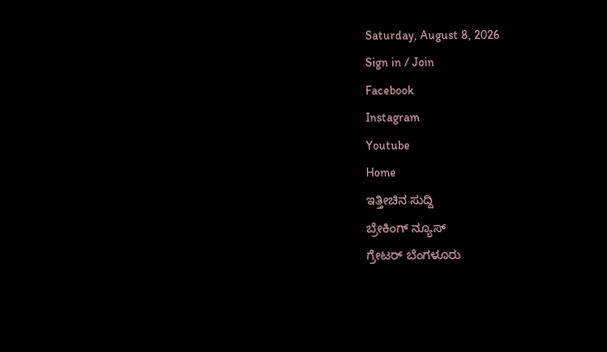Saturday, August 8, 2026
Sign in / Join
Facebook
Instagram
Youtube
Home
ಇತ್ತೀಚಿನ ಸುದ್ದಿ
ಬ್ರೇಕಿಂಗ್ ನ್ಯೂಸ್
ಗ್ರೇಟರ್ ಬೆಂಗಳೂರು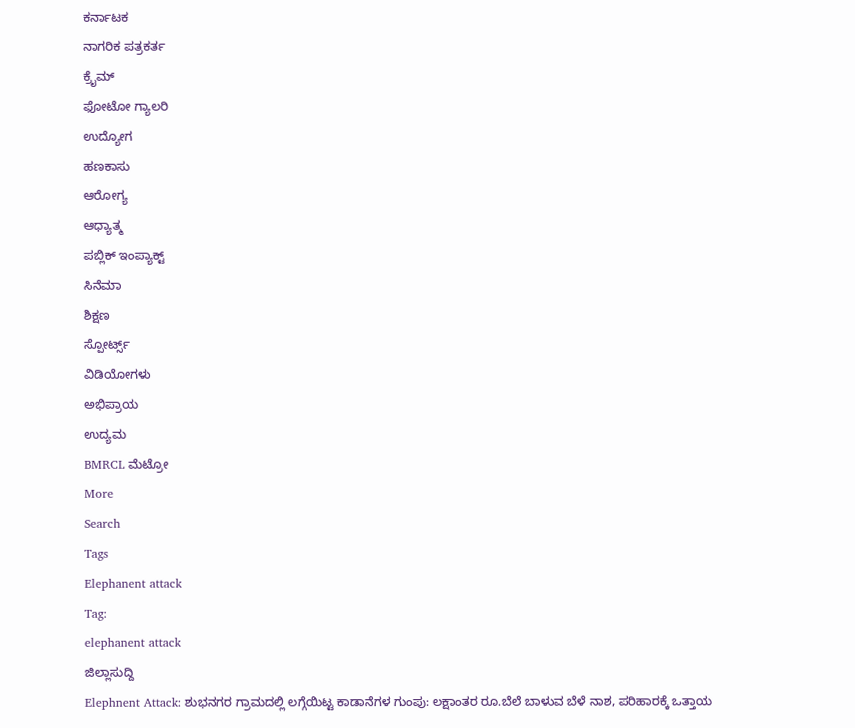ಕರ್ನಾಟಕ
ನಾಗರಿಕ ಪತ್ರಕರ್ತ
ಕ್ರೈಮ್
ಫೋಟೋ ಗ್ಯಾಲರಿ
ಉದ್ಯೋಗ
ಹಣಕಾಸು
ಆರೋಗ್ಯ
ಆಧ್ಯಾತ್ಮ
ಪಬ್ಲಿಕ್ ಇಂಪ್ಯಾಕ್ಟ್
ಸಿನೆಮಾ
ಶಿಕ್ಷಣ
ಸ್ಪೋರ್ಟ್ಸ್
ವಿಡಿಯೋಗಳು
ಅಭಿಪ್ರಾಯ
ಉದ್ಯಮ
BMRCL ಮೆಟ್ರೋ
More
Search
Tags
Elephanent attack
Tag:
elephanent attack
ಜಿಲ್ಲಾಸುದ್ದಿ
Elephnent Attack: ಶುಭನಗರ ಗ್ರಾಮದಲ್ಲಿ ಲಗ್ಗೆಯಿಟ್ಟ ಕಾಡಾನೆಗಳ ಗುಂಪು: ಲಕ್ಷಾಂತರ ರೂ.ಬೆಲೆ ಬಾಳುವ ಬೆಳೆ ನಾಶ, ಪರಿಹಾರಕ್ಕೆ ಒತ್ತಾಯ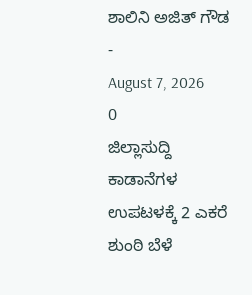ಶಾಲಿನಿ ಅಜಿತ್ ಗೌಡ
-
August 7, 2026
0
ಜಿಲ್ಲಾಸುದ್ದಿ
ಕಾಡಾನೆಗಳ ಉಪಟಳಕ್ಕೆ 2 ಎಕರೆ ಶುಂಠಿ ಬೆಳೆ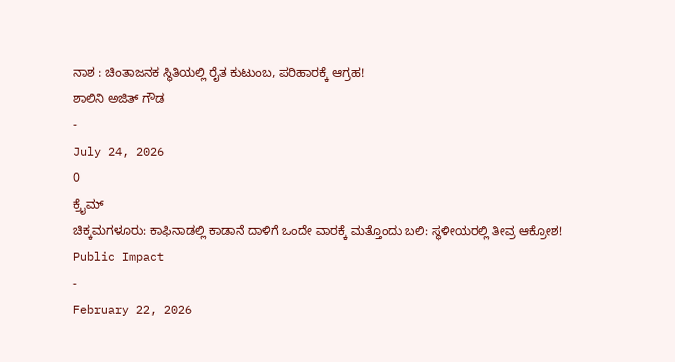ನಾಶ : ಚಿಂತಾಜನಕ ಸ್ಥಿತಿಯಲ್ಲಿ ರೈತ ಕುಟುಂಬ, ಪರಿಹಾರಕ್ಕೆ ಆಗ್ರಹ!
ಶಾಲಿನಿ ಅಜಿತ್ ಗೌಡ
-
July 24, 2026
0
ಕ್ರೈಮ್
ಚಿಕ್ಕಮಗಳೂರು: ಕಾಫಿನಾಡಲ್ಲಿ ಕಾಡಾನೆ ದಾಳಿಗೆ ಒಂದೇ ವಾರಕ್ಕೆ ಮತ್ತೊಂದು ಬಲಿ: ಸ್ಥಳೀಯರಲ್ಲಿ ತೀವ್ರ ಆಕ್ರೋಶ!
Public Impact
-
February 22, 2026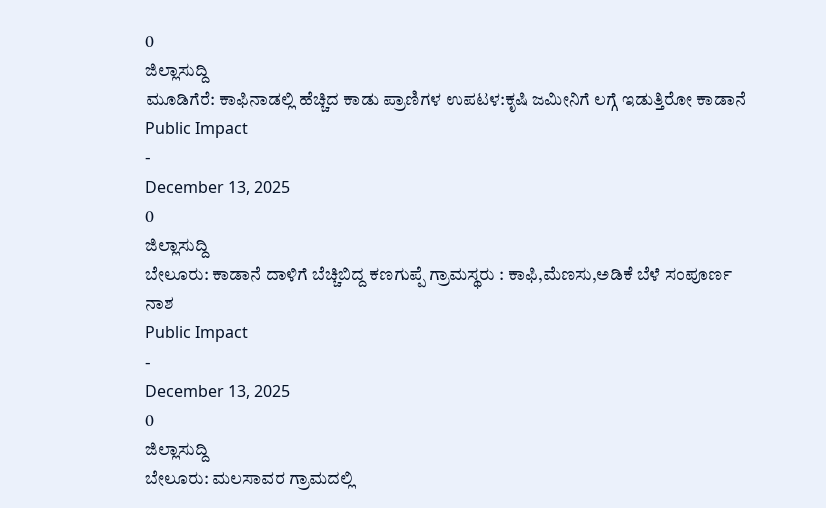0
ಜಿಲ್ಲಾಸುದ್ದಿ
ಮೂಡಿಗೆರೆ: ಕಾಫಿನಾಡಲ್ಲಿ ಹೆಚ್ಚಿದ ಕಾಡು ಪ್ರಾಣಿಗಳ ಉಪಟಳ:ಕೃಷಿ ಜಮೀನಿಗೆ ಲಗ್ಗೆ ಇಡುತ್ತಿರೋ ಕಾಡಾನೆ
Public Impact
-
December 13, 2025
0
ಜಿಲ್ಲಾಸುದ್ದಿ
ಬೇಲೂರು: ಕಾಡಾನೆ ದಾಳಿಗೆ ಬೆಚ್ಚಿಬಿದ್ದ ಕಣಗುಪ್ಪೆ ಗ್ರಾಮಸ್ಥರು : ಕಾಫಿ,ಮೆಣಸು,ಅಡಿಕೆ ಬೆಳೆ ಸಂಪೂರ್ಣ ನಾಶ
Public Impact
-
December 13, 2025
0
ಜಿಲ್ಲಾಸುದ್ದಿ
ಬೇಲೂರು: ಮಲಸಾವರ ಗ್ರಾಮದಲ್ಲಿ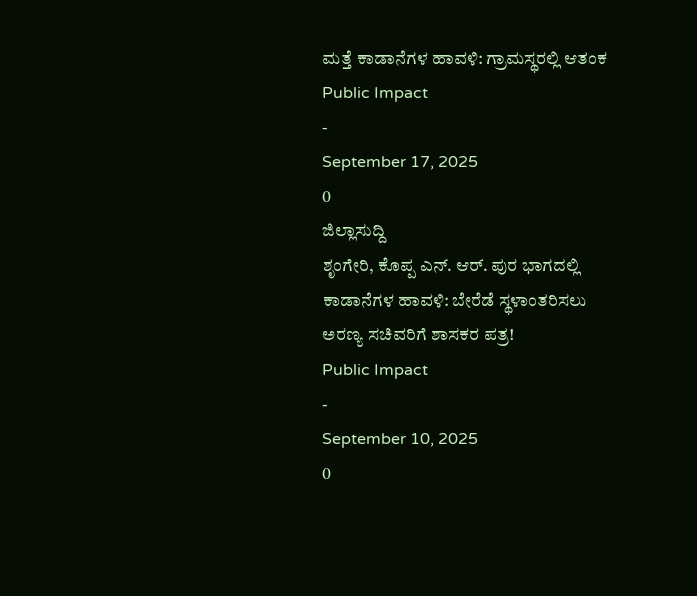ಮತ್ತೆ ಕಾಡಾನೆಗಳ ಹಾವಳಿ: ಗ್ರಾಮಸ್ಥರಲ್ಲಿ ಆತಂಕ
Public Impact
-
September 17, 2025
0
ಜಿಲ್ಲಾಸುದ್ದಿ
ಶೃಂಗೇರಿ, ಕೊಪ್ಪ ಎನ್. ಆರ್. ಪುರ ಭಾಗದಲ್ಲಿ ಕಾಡಾನೆಗಳ ಹಾವಳಿ: ಬೇರೆಡೆ ಸ್ಥಳಾಂತರಿಸಲು ಅರಣ್ಯ ಸಚಿವರಿಗೆ ಶಾಸಕರ ಪತ್ರ!
Public Impact
-
September 10, 2025
0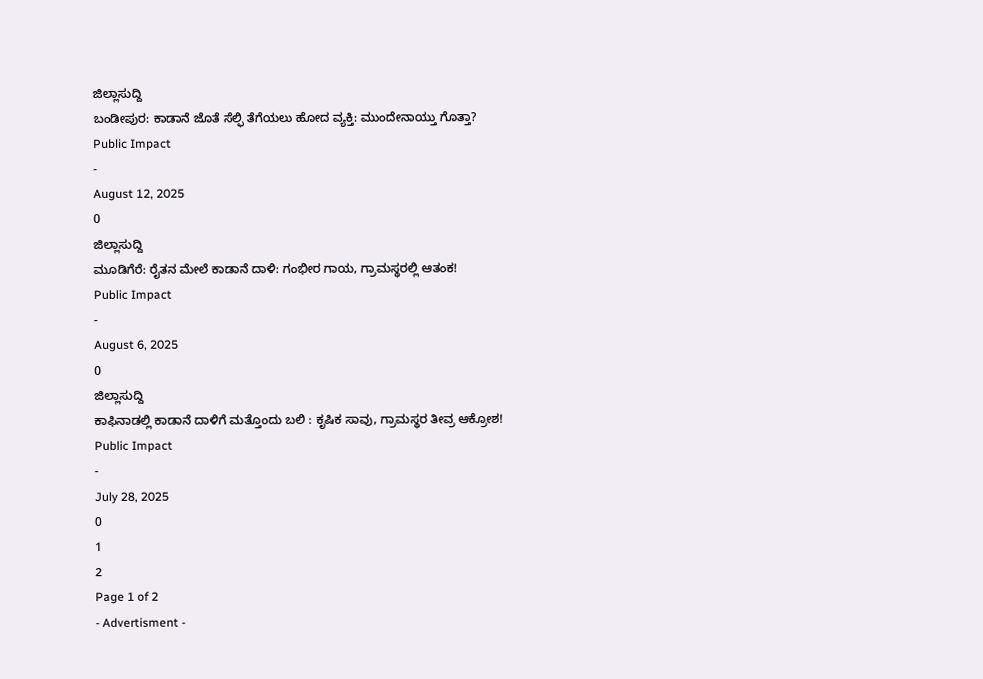ಜಿಲ್ಲಾಸುದ್ದಿ
ಬಂಡೀಪುರ: ಕಾಡಾನೆ ಜೊತೆ ಸೆಲ್ಫಿ ತೆಗೆಯಲು ಹೋದ ವ್ಯಕ್ತಿ: ಮುಂದೇನಾಯ್ತು ಗೊತ್ತಾ?
Public Impact
-
August 12, 2025
0
ಜಿಲ್ಲಾಸುದ್ದಿ
ಮೂಡಿಗೆರೆ: ರೈತನ ಮೇಲೆ ಕಾಡಾನೆ ದಾಳಿ: ಗಂಭೀರ ಗಾಯ, ಗ್ರಾಮಸ್ಥರಲ್ಲಿ ಆತಂಕ!
Public Impact
-
August 6, 2025
0
ಜಿಲ್ಲಾಸುದ್ದಿ
ಕಾಫಿನಾಡಲ್ಲಿ ಕಾಡಾನೆ ದಾಳಿಗೆ ಮತ್ತೊಂದು ಬಲಿ : ಕೃಷಿಕ ಸಾವು, ಗ್ರಾಮಸ್ಥರ ತೀವ್ರ ಆಕ್ರೋಶ!
Public Impact
-
July 28, 2025
0
1
2
Page 1 of 2
- Advertisment -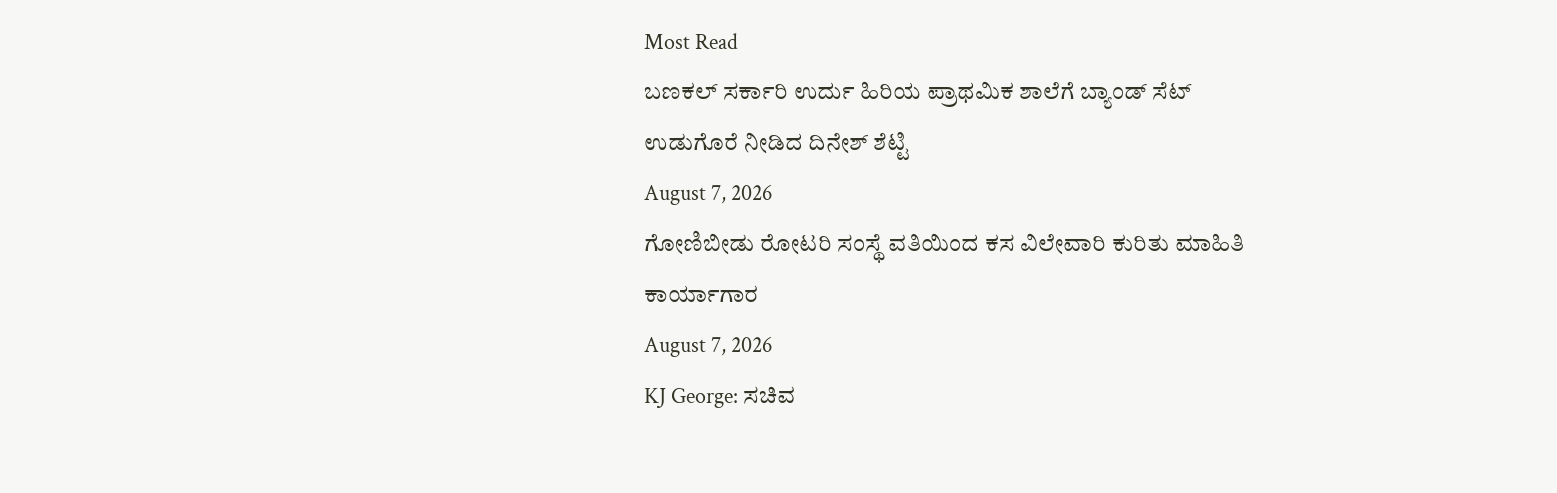Most Read
ಬಣಕಲ್ ಸರ್ಕಾರಿ ಉರ್ದು ಹಿರಿಯ ಪ್ರಾಥಮಿಕ ಶಾಲೆಗೆ ಬ್ಯಾಂಡ್ ಸೆಟ್ ಉಡುಗೊರೆ ನೀಡಿದ ದಿನೇಶ್ ಶೆಟ್ಟಿ
August 7, 2026
ಗೋಣಿಬೀಡು ರೋಟರಿ ಸಂಸ್ಥೆ ವತಿಯಿಂದ ಕಸ ವಿಲೇವಾರಿ ಕುರಿತು ಮಾಹಿತಿ ಕಾರ್ಯಾಗಾರ
August 7, 2026
KJ George: ಸಚಿವ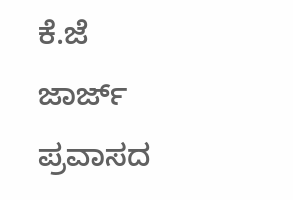ಕೆ.ಜೆ ಜಾರ್ಜ್ ಪ್ರವಾಸದ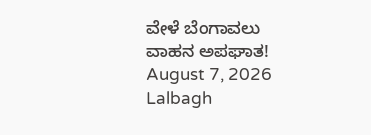ವೇಳೆ ಬೆಂಗಾವಲು ವಾಹನ ಅಪಘಾತ!
August 7, 2026
Lalbagh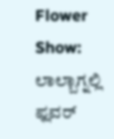Flower Show: ಲಾಲ್ಬಾಗ್ನಲ್ಲಿ ಫ್ಲವರ್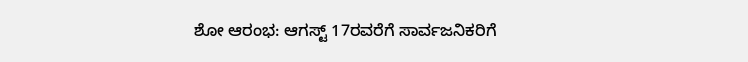ಶೋ ಆರಂಭ: ಆಗಸ್ಟ್ 17ರವರೆಗೆ ಸಾರ್ವಜನಿಕರಿಗೆ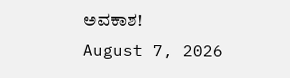ಅವಕಾಶ!
August 7, 2026